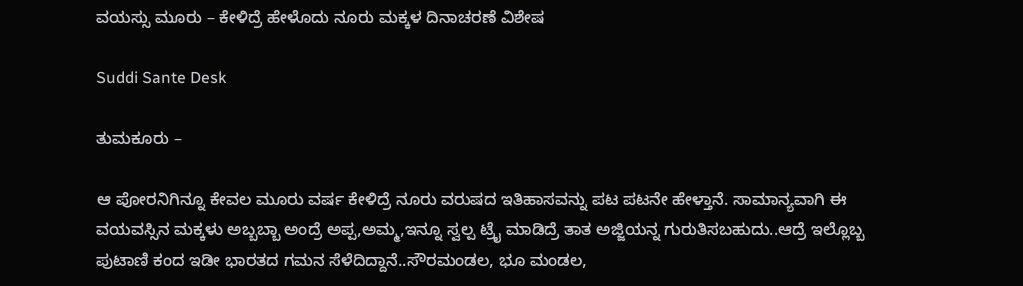ವಯಸ್ಸು ಮೂರು – ಕೇಳಿದ್ರೆ ಹೇಳೊದು ನೂರು ಮಕ್ಕಳ ದಿನಾಚರಣೆ ವಿಶೇಷ

Suddi Sante Desk

ತುಮಕೂರು –

ಆ ಪೋರನಿಗಿನ್ನೂ ಕೇವಲ ಮೂರು ವರ್ಷ ಕೇಳಿದ್ರೆ ನೂರು ವರುಷದ ಇತಿಹಾಸವನ್ನು ಪಟ ಪಟನೇ ಹೇಳ್ತಾನೆ. ಸಾಮಾನ್ಯವಾಗಿ ಈ ವಯವಸ್ಸಿನ ಮಕ್ಕಳು ಅಬ್ಬಬ್ಬಾ ಅಂದ್ರೆ ಅಪ್ಪ,ಅಮ್ಮ,ಇನ್ನೂ ಸ್ವಲ್ಪ ಟ್ರೈ ಮಾಡಿದ್ರೆ ತಾತ ಅಜ್ಜಿಯನ್ನ ಗುರುತಿಸಬಹುದು..ಆದ್ರೆ ಇಲ್ಲೊಬ್ಬ ಪುಟಾಣಿ ಕಂದ ಇಡೀ ಭಾರತದ ಗಮನ ಸೆಳೆದಿದ್ದಾನೆ..ಸೌರಮಂಡಲ, ಭೂ ಮಂಡಲ,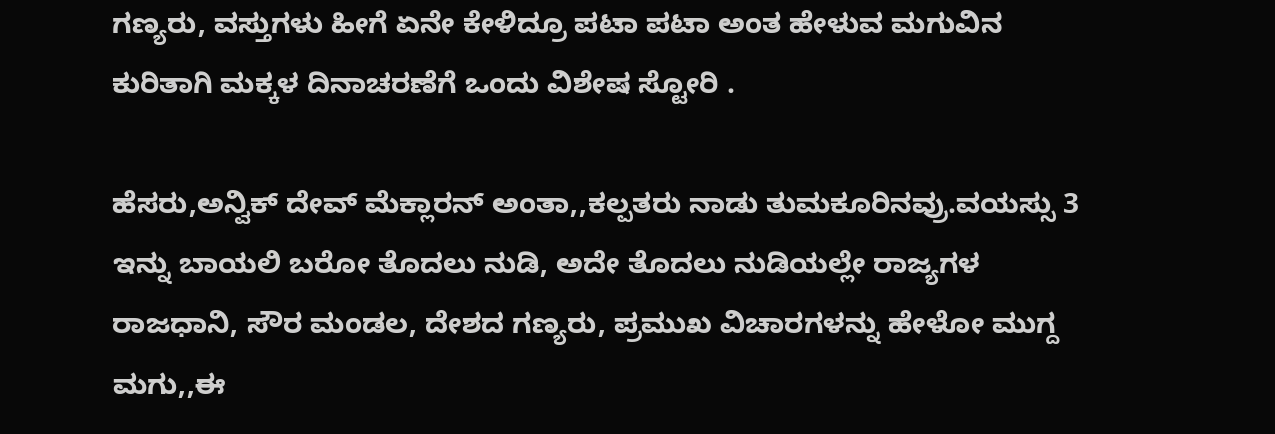ಗಣ್ಯರು, ವಸ್ತುಗಳು ಹೀಗೆ ಏನೇ ಕೇಳಿದ್ರೂ ಪಟಾ ಪಟಾ ಅಂತ ಹೇಳುವ ಮಗುವಿನ ಕುರಿತಾಗಿ ಮಕ್ಕಳ ದಿನಾಚರಣೆಗೆ ಒಂದು ವಿಶೇಷ ಸ್ಟೋರಿ .

ಹೆಸರು,ಅನ್ವಿಕ್ ದೇವ್ ಮೆಕ್ಲಾರನ್ ಅಂತಾ,,ಕಲ್ಪತರು ನಾಡು ತುಮಕೂರಿನವ್ರು.ವಯಸ್ಸು 3 ಇನ್ನು ಬಾಯಲಿ ಬರೋ ತೊದಲು ನುಡಿ, ಅದೇ ತೊದಲು ನುಡಿಯಲ್ಲೇ ರಾಜ್ಯಗಳ ರಾಜಧಾನಿ, ಸೌರ ಮಂಡಲ, ದೇಶದ ಗಣ್ಯರು, ಪ್ರಮುಖ ವಿಚಾರಗಳನ್ನು ಹೇಳೋ ಮುಗ್ದ ಮಗು,,ಈ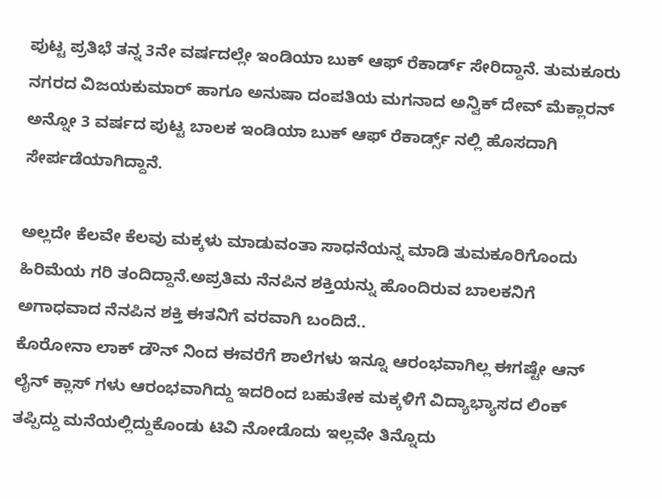ಪುಟ್ಟ ಪ್ರತಿಭೆ ತನ್ನ 3ನೇ ವರ್ಷದಲ್ಲೇ ಇಂಡಿಯಾ ಬುಕ್ ಆಫ್ ರೆಕಾರ್ಡ್ ಸೇರಿದ್ದಾನೆ. ತುಮಕೂರು ನಗರದ ವಿಜಯಕುಮಾರ್ ಹಾಗೂ ಅನುಷಾ ದಂಪತಿಯ ಮಗನಾದ ಅನ್ವಿಕ್ ದೇವ್ ಮೆಕ್ಲಾರನ್ ಅನ್ನೋ 3 ವರ್ಷದ ಪುಟ್ಟ ಬಾಲಕ ಇಂಡಿಯಾ ಬುಕ್ ಆಫ್ ರೆಕಾರ್ಡ್ಸ್ ನಲ್ಲಿ ಹೊಸದಾಗಿ ಸೇರ್ಪಡೆಯಾಗಿದ್ದಾನೆ.

ಅಲ್ಲದೇ ಕೆಲವೇ ಕೆಲವು ಮಕ್ಕಳು ಮಾಡುವಂತಾ ಸಾಧನೆಯನ್ನ ಮಾಡಿ ತುಮಕೂರಿಗೊಂದು ಹಿರಿಮೆಯ ಗರಿ ತಂದಿದ್ದಾನೆ.ಅಪ್ರತಿಮ ನೆನಪಿನ ಶಕ್ತಿಯನ್ನು ಹೊಂದಿರುವ ಬಾಲಕನಿಗೆ ಅಗಾಧವಾದ ನೆನಪಿನ ಶಕ್ತಿ ಈತನಿಗೆ ವರವಾಗಿ ಬಂದಿದೆ..
ಕೊರೋನಾ ಲಾಕ್ ಡೌನ್ ನಿಂದ ಈವರೆಗೆ ಶಾಲೆಗಳು ಇನ್ನೂ ಆರಂಭವಾಗಿಲ್ಲ ಈಗಷ್ಟೇ ಆನ್ ಲೈನ್ ಕ್ಲಾಸ್ ಗಳು ಆರಂಭವಾಗಿದ್ದು ಇದರಿಂದ ಬಹುತೇಕ ಮಕ್ಕಳಿಗೆ ವಿದ್ಯಾಭ್ಯಾಸದ ಲಿಂಕ್ ತಪ್ಪಿದ್ದು ಮನೆಯಲ್ಲಿದ್ದುಕೊಂಡು ಟಿವಿ ನೋಡೊದು ಇಲ್ಲವೇ ತಿನ್ನೊದು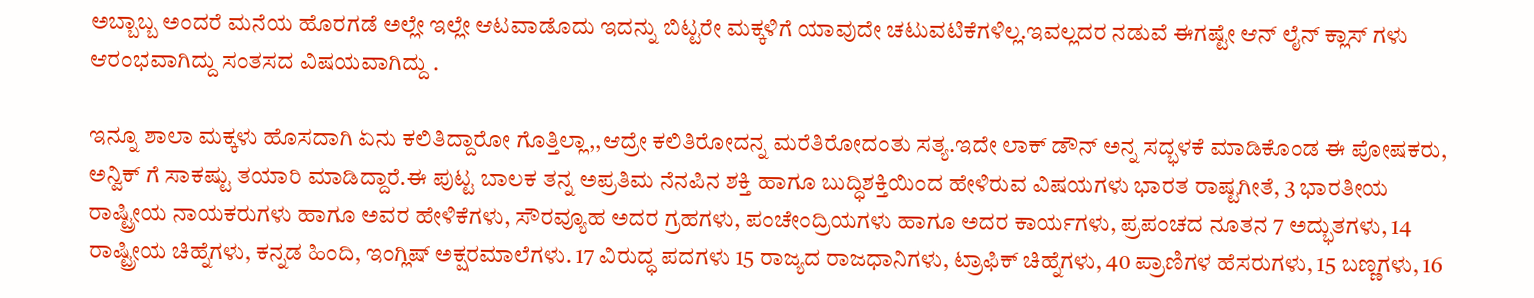ಅಬ್ಬಾಬ್ಬ ಅಂದರೆ ಮನೆಯ ಹೊರಗಡೆ ಅಲ್ಲೇ ಇಲ್ಲೇ ಆಟವಾಡೊದು ಇದನ್ನು ಬಿಟ್ಟರೇ ಮಕ್ಕಳಿಗೆ ಯಾವುದೇ ಚಟುವಟಿಕೆಗಳಿಲ್ಲ.ಇವಲ್ಲದರ ನಡುವೆ ಈಗಷ್ಟೇ ಆನ್ ಲೈನ್ ಕ್ಲಾಸ್ ಗಳು ಆರಂಭವಾಗಿದ್ದು ಸಂತಸದ ವಿಷಯವಾಗಿದ್ದು .

ಇನ್ನೂ ಶಾಲಾ ಮಕ್ಕಳು ಹೊಸದಾಗಿ ಏನು ಕಲಿತಿದ್ದಾರೋ ಗೊತ್ತಿಲ್ಲಾ,,ಆದ್ರೇ ಕಲಿತಿರೋದನ್ನ ಮರೆತಿರೋದಂತು ಸತ್ಯ.ಇದೇ ಲಾಕ್ ಡೌನ್ ಅನ್ನ ಸದ್ಭಳಕೆ ಮಾಡಿಕೊಂಡ ಈ ಪೋಷಕರು, ಅನ್ವಿಕ್ ಗೆ ಸಾಕಷ್ಟು ತಯಾರಿ ಮಾಡಿದ್ದಾರೆ.ಈ ಪುಟ್ಟ ಬಾಲಕ ತನ್ನ ಅಪ್ರತಿಮ ನೆನಪಿನ ಶಕ್ತಿ ಹಾಗೂ ಬುದ್ಧಿಶಕ್ತಿಯಿಂದ ಹೇಳಿರುವ ವಿಷಯಗಳು ಭಾರತ ರಾಷ್ಟಗೀತೆ, 3 ಭಾರತೀಯ ರಾಷ್ಟ್ರೀಯ ನಾಯಕರುಗಳು ಹಾಗೂ ಅವರ ಹೇಳಿಕೆಗಳು, ಸೌರವ್ಯೂಹ ಅದರ ಗ್ರಹಗಳು, ಪಂಚೇಂದ್ರಿಯಗಳು ಹಾಗೂ ಅದರ ಕಾರ್ಯಗಳು, ಪ್ರಪಂಚದ ನೂತನ 7 ಅದ್ಭುತಗಳು, 14 ರಾಷ್ಟ್ರೀಯ ಚಿಹ್ನೆಗಳು, ಕನ್ನಡ ಹಿಂದಿ, ಇಂಗ್ಲಿಷ್ ಅಕ್ಷರಮಾಲೆಗಳು. 17 ವಿರುದ್ಧ ಪದಗಳು 15 ರಾಜ್ಯದ ರಾಜಧಾನಿಗಳು, ಟ್ರಾಫಿಕ್ ಚಿಹ್ನೆಗಳು, 40 ಪ್ರಾಣಿಗಳ ಹೆಸರುಗಳು, 15 ಬಣ್ಣಗಳು, 16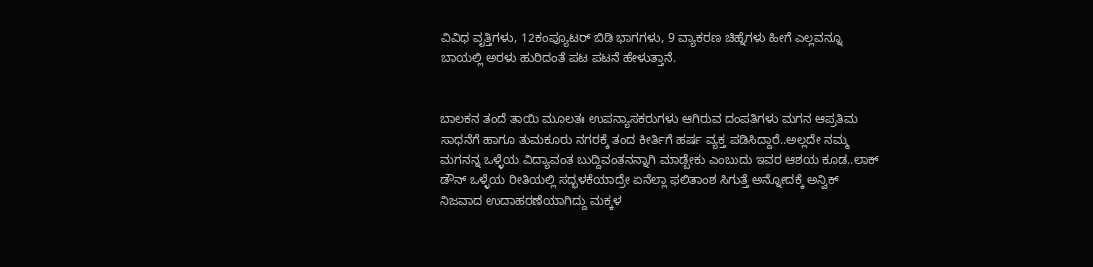ವಿವಿಧ ವೃತ್ತಿಗಳು, 12ಕಂಪ್ಯೂಟರ್ ಬಿಡಿ ಭಾಗಗಳು, 9 ವ್ಯಾಕರಣ ಚಿಹ್ನೆಗಳು ಹೀಗೆ ಎಲ್ಲವನ್ನೂ ಬಾಯಲ್ಲಿ ಅರಳು ಹುರಿದಂತೆ ಪಟ ಪಟನೆ ಹೇಳುತ್ತಾನೆ.


ಬಾಲಕನ ತಂದೆ ತಾಯಿ ಮೂಲತಃ ಉಪನ್ಯಾಸಕರುಗಳು ಆಗಿರುವ ದಂಪತಿಗಳು ಮಗನ ಆಪ್ರತಿಮ ಸಾಧನೆಗೆ ಹಾಗೂ ತುಮಕೂರು ನಗರಕ್ಕೆ ತಂದ ಕೀರ್ತಿಗೆ ಹರ್ಷ ವ್ಯಕ್ತ ಪಡಿಸಿದ್ದಾರೆ..ಅಲ್ಲದೇ ನಮ್ಮ ಮಗನನ್ನ ಒಳ್ಳೆಯ ವಿದ್ಯಾವಂತ ಬುದ್ದಿವಂತನನ್ನಾಗಿ ಮಾಡ್ಬೇಕು ಎಂಬುದು ಇವರ ಆಶಯ ಕೂಡ..ಲಾಕ್ ಡೌನ್ ಒಳ್ಳೆಯ ರೀತಿಯಲ್ಲಿ ಸದ್ಭಳಕೆಯಾದ್ರೇ ಏನೆಲ್ಲಾ ಫಲಿತಾಂಶ ಸಿಗುತ್ತೆ ಅನ್ನೋದಕ್ಕೆ ಅನ್ವಿಕ್ ನಿಜವಾದ ಉದಾಹರಣೆಯಾಗಿದ್ದು ಮಕ್ಕಳ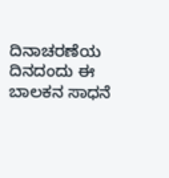ದಿನಾಚರಣೆಯ ದಿನದಂದು ಈ ಬಾಲಕನ ಸಾಧನೆ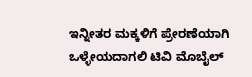ಇನ್ನೀತರ ಮಕ್ಕಳಿಗೆ ಪ್ರೇರಣೆಯಾಗಿ ಒಳ್ಳೇಯದಾಗಲಿ ಟಿವಿ ಮೊಬೈಲ್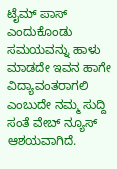ಟೈಮ್ ಪಾಸ್ ಎಂದುಕೊಂಡು ಸಮಯವನ್ನು ಹಾಳು ಮಾಡದೇ ಇವನ ಹಾಗೇ ವಿದ್ಯಾವಂತರಾಗಲಿ ಎಂಬುದೇ ನಮ್ಮ ಸುದ್ದಿ ಸಂತೆ ವೇಬ್ ನ್ಯೂಸ್ ಆಶಯವಾಗಿದೆ.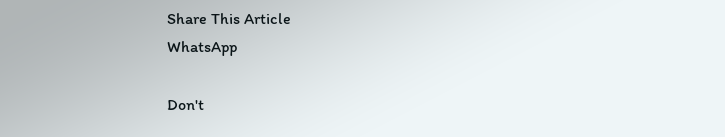Share This Article
WhatsApp

Don't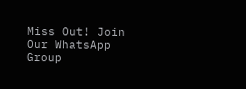Miss Out! Join Our WhatsApp Group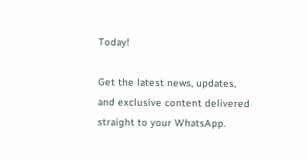Today!

Get the latest news, updates, and exclusive content delivered straight to your WhatsApp.